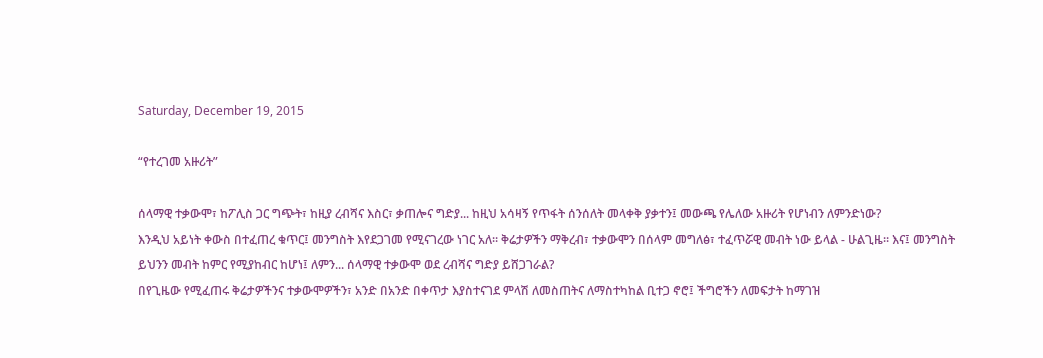Saturday, December 19, 2015

“የተረገመ አዙሪት”

ሰላማዊ ተቃውሞ፣ ከፖሊስ ጋር ግጭት፣ ከዚያ ረብሻና እስር፣ ቃጠሎና ግድያ... ከዚህ አሳዛኝ የጥፋት ሰንሰለት መላቀቅ ያቃተን፤ መውጫ የሌለው አዙሪት የሆነብን ለምንድነው?
እንዲህ አይነት ቀውስ በተፈጠረ ቁጥር፤ መንግስት እየደጋገመ የሚናገረው ነገር አለ። ቅሬታዎችን ማቅረብ፣ ተቃውሞን በሰላም መግለፅ፣ ተፈጥሯዊ መብት ነው ይላል - ሁልጊዜ። እና፤ መንግስት ይህንን መብት ከምር የሚያከብር ከሆነ፤ ለምን... ሰላማዊ ተቃውሞ ወደ ረብሻና ግድያ ይሸጋገራል?
በየጊዜው የሚፈጠሩ ቅሬታዎችንና ተቃውሞዎችን፣ አንድ በአንድ በቀጥታ እያስተናገደ ምላሽ ለመስጠትና ለማስተካከል ቢተጋ ኖሮ፤ ችግሮችን ለመፍታት ከማገዝ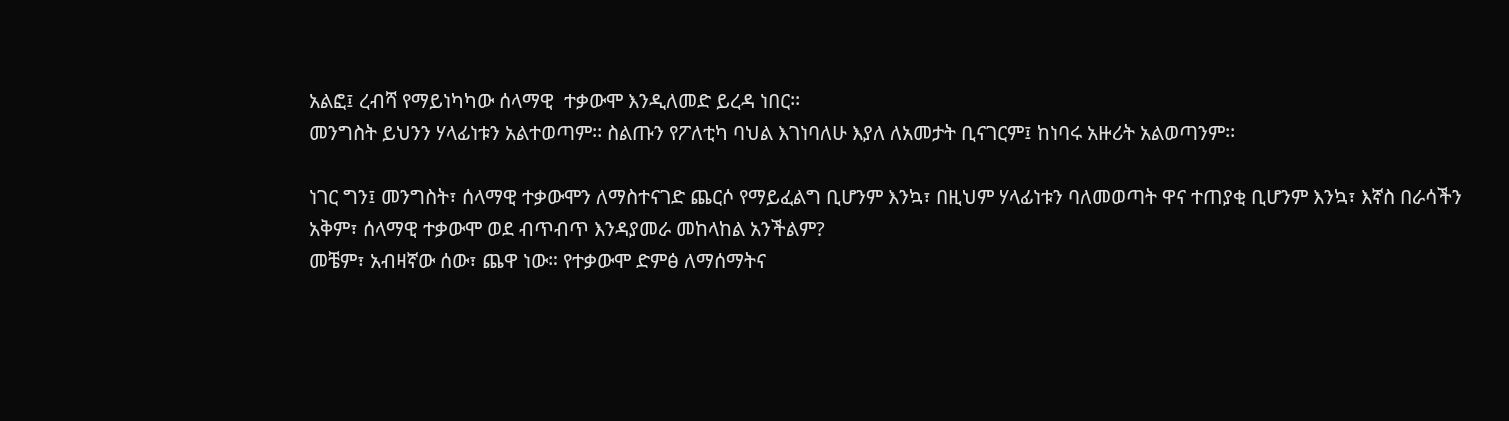አልፎ፤ ረብሻ የማይነካካው ሰላማዊ  ተቃውሞ እንዲለመድ ይረዳ ነበር፡፡
መንግስት ይህንን ሃላፊነቱን አልተወጣም፡፡ ስልጡን የፖለቲካ ባህል እገነባለሁ እያለ ለአመታት ቢናገርም፤ ከነባሩ አዙሪት አልወጣንም፡፡

ነገር ግን፤ መንግስት፣ ሰላማዊ ተቃውሞን ለማስተናገድ ጨርሶ የማይፈልግ ቢሆንም እንኳ፣ በዚህም ሃላፊነቱን ባለመወጣት ዋና ተጠያቂ ቢሆንም እንኳ፣ እኛስ በራሳችን አቅም፣ ሰላማዊ ተቃውሞ ወደ ብጥብጥ እንዳያመራ መከላከል አንችልም?
መቼም፣ አብዛኛው ሰው፣ ጨዋ ነው። የተቃውሞ ድምፅ ለማሰማትና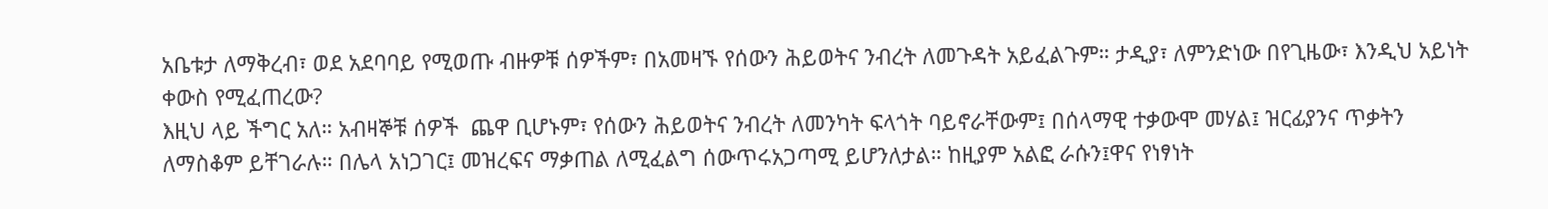አቤቱታ ለማቅረብ፣ ወደ አደባባይ የሚወጡ ብዙዎቹ ሰዎችም፣ በአመዛኙ የሰውን ሕይወትና ንብረት ለመጉዳት አይፈልጉም። ታዲያ፣ ለምንድነው በየጊዜው፣ እንዲህ አይነት ቀውስ የሚፈጠረው?
እዚህ ላይ ችግር አለ። አብዛኞቹ ሰዎች  ጨዋ ቢሆኑም፣ የሰውን ሕይወትና ንብረት ለመንካት ፍላጎት ባይኖራቸውም፤ በሰላማዊ ተቃውሞ መሃል፤ ዝርፊያንና ጥቃትን ለማስቆም ይቸገራሉ። በሌላ አነጋገር፤ መዝረፍና ማቃጠል ለሚፈልግ ሰውጥሩአጋጣሚ ይሆንለታል። ከዚያም አልፎ ራሱን፤ዋና የነፃነት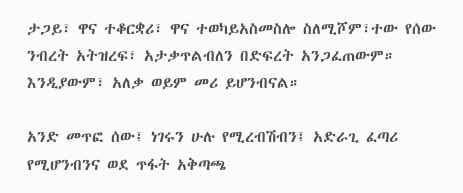ታጋይ፣ ዋና ተቆርቋሪ፣ ዋና ተወካይአስመስሎ ስለሚሾም፣ተው የሰው ንብረት አትዝረፍ፣ አታቃጥልብለን በድፍረት አንጋፈጠውም። እንዲያውም፣ አለቃ ወይም መሪ ይሆንብናል።

አንድ መጥፎ ሰው፤ ነገሩን ሁሉ የሚረብሽብን፤ አድራጊ ፈጣሪ የሚሆንብንና ወደ ጥፋት አቅጣጫ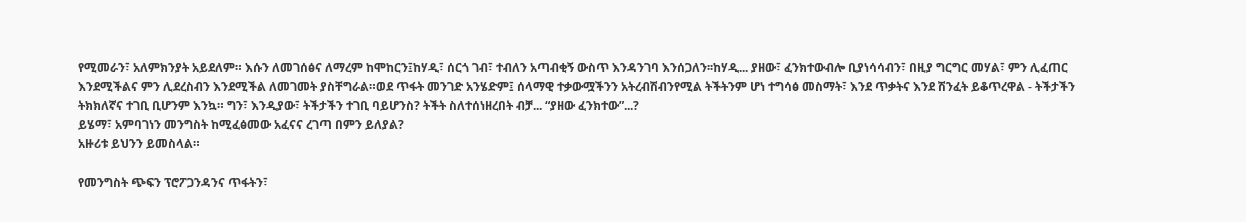የሚመራን፣ አለምክንያት አይደለም። እሱን ለመገሰፅና ለማረም ከሞከርን፤ከሃዲ፣ ሰርጎ ገብ፣ ተብለን አጣብቂኝ ውስጥ እንዳንገባ እንሰጋለን፡፡ከሃዲ... ያዘው፣ ፈንክተውብሎ ቢያነሳሳብን፣ በዚያ ግርግር መሃል፣ ምን ሊፈጠር እንደሚችልና ምን ሊደረስብን እንደሚችል ለመገመት ያስቸግራል።ወደ ጥፋት መንገድ አንሄድም፤ ሰላማዊ ተቃውሟችንን አትረብሽብንየሚል ትችትንም ሆነ ተግሳፅ መስማት፣ እንደ ጥቃትና እንደ ሽንፈት ይቆጥረዋል - ትችታችን ትክክለኛና ተገቢ ቢሆንም እንኳ። ግን፣ እንዲያው፣ ትችታችን ተገቢ ባይሆንስ? ትችት ስለተሰነዘረበት ብቻ... “ያዘው ፈንክተው”...?
ይሄማ፣ አምባገነን መንግስት ከሚፈፅመው አፈናና ረገጣ በምን ይለያል?
አዙሪቱ ይህንን ይመስላል።

የመንግስት ጭፍን ፕሮፖጋንዳንና ጥፋትን፣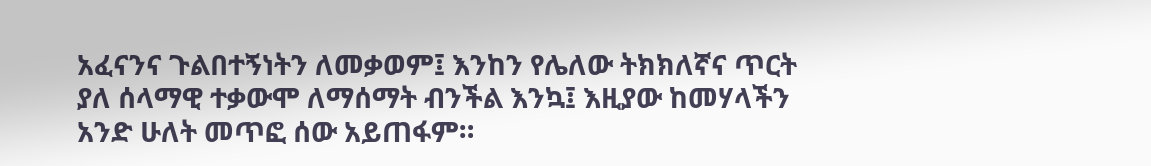አፈናንና ጉልበተኝነትን ለመቃወም፤ እንከን የሌለው ትክክለኛና ጥርት ያለ ሰላማዊ ተቃውሞ ለማሰማት ብንችል እንኳ፤ እዚያው ከመሃላችን አንድ ሁለት መጥፎ ሰው አይጠፋም።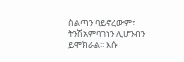ስልጣን ባይኖረውም፣ ትንሽአምባገነን ሊሆንብን ይሞክራል፡፡ እሱ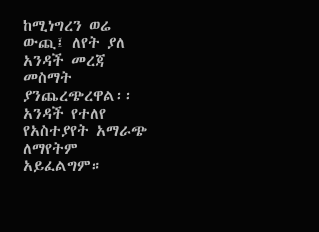ከሚነግረን ወሬ ውጪ፤ ለየት ያለ አንዳች መረጃ መስማት ያንጨረጭረዋል፡፡ አንዳች የተለየ የአስተያየት አማራጭ ለማየትም አይፈልግም።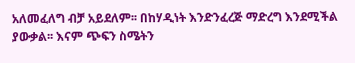አለመፈለግ ብቻ አይደለም፡፡ በከሃዲነት እንድንፈረጅ ማድረግ እንደሚችል ያውቃል፡፡ እናም ጭፍን ስሜትን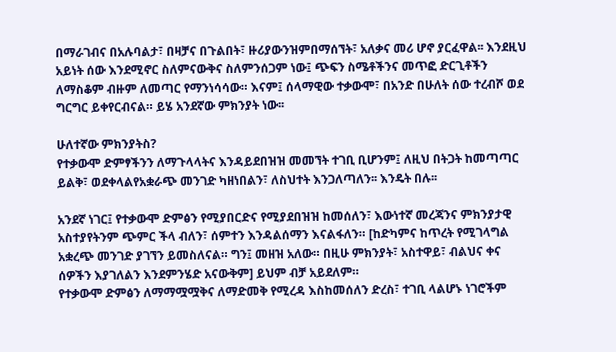በማራገብና በአሉባልታ፣ በዛቻና በጉልበት፣ ዙሪያውንዝምበማሰኘት፣ አለቃና መሪ ሆኖ ያርፈዋል፡፡ እንደዚህ አይነት ሰው እንደሚኖር ስለምናውቅና ስለምንሰጋም ነው፤ ጭፍን ስሜቶችንና መጥፎ ድርጊቶችን ለማስቆም ብዙም ለመጣር የማንነሳሳው። እናም፤ ሰላማዊው ተቃውሞ፣ በአንድ በሁለት ሰው ተረብሾ ወደ ግርግር ይቀየርብናል። ይሄ አንደኛው ምክንያት ነው፡፡

ሁለተኛው ምክንያትስ?
የተቃውሞ ድምፃችንን ለማጉላላትና እንዳይደበዝዝ መመኘት ተገቢ ቢሆንም፤ ለዚህ በትጋት ከመጣጣር ይልቅ፣ ወደቀላልየአቋራጭ መንገድ ካዘነበልን፣ ለስህተት እንጋለጣለን፡፡ እንዴት በሉ፡፡

አንደኛ ነገር፤ የተቃውሞ ድምፅን የሚያበርድና የሚያደበዝዝ ከመሰለን፣ እውነተኛ መረጃንና ምክንያታዊ አስተያየትንም ጭምር ችላ ብለን፣ ሰምተን እንዳልሰማን እናልፋለን። [ከድካምና ከጥረት የሚገላግል አቋረጭ መንገድ ያገኘን ይመስለናል። ግን፤ መዘዝ አለው። በዚሁ ምክንያት፣ አስተዋይ፣ ብልህና ቀና ሰዎችን እያገለልን እንደምንሄድ አናውቅም] ይህም ብቻ አይደለም።
የተቃውሞ ድምፅን ለማማሟሟቅና ለማድመቅ የሚረዳ እስከመሰለን ድረስ፣ ተገቢ ላልሆኑ ነገሮችም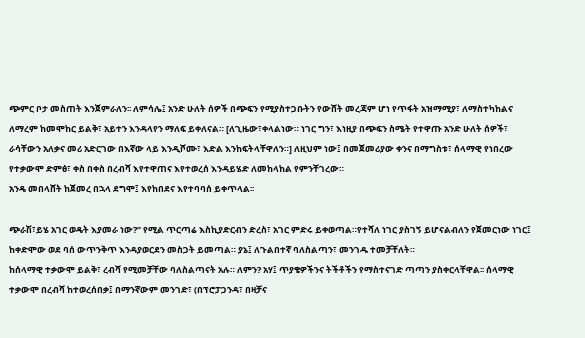ጭምር ቦታ መስጠት እንጀምራለን፡፡ ለምሳሌ፤ አንድ ሁለት ሰዎች በጭፍን የሚያስተጋቡትን የውሸት መረጃም ሆነ የጥፋት አዝማሚያ፣ ለማስተካከልና ለማረም ከመሞከር ይልቅ፣ አይተን እንዳላየን ማለፍ ይቀለናል። [ለጊዜው፣ቀላልነው። ነገር ግን፣ እነዚያ በጭፍን ስሜት የተዋጡ አንድ ሁለት ሰዎች፣ ራሳቸውን አለቃና መሪ አድርገው በእኛው ላይ እንዲሾሙ፣ እድል እንከፍትላቸዋለን።] ለዚህም ነው፤ በመጀመሪያው ቀንና በማግስቱ፣ ሰላማዊ የነበረው የተቃውሞ ድምፅ፣ ቀስ በቀስ በረብሻ እየተዋጠና እየተወረሰ እንዳይሄድ ለመከላከል የምንቸገረው።
አንዴ መበላሸት ከጀመረ በኋላ ደግሞ፤ እየከበደና እየተባባሰ ይቀጥላል፡፡

ጭራሽ፣ይሄ አገር ወዴት እያመራ ነው?” የሚል ጥርጣሬ እስኪያድርብን ድረስ፣ አገር ምድሩ ይቀወጣል።የተሻለ ነገር ያስገኝ ይሆናልብለን የጀመርነው ነገር፤ ከቀድሞው ወደ ባሰ ውጥንቅጥ እንዳያወርደን መስጋት ይመጣል። ያኔ፤ ለጉልበተኛ ባለስልጣን፣ መንገዱ ተመቻቸለት።
ከሰላማዊ ተቃውሞ ይልቅ፣ ረብሻ የሚመቻቸው ባለስልጣናት አሉ። ለምን? አሃ፤ ጥያቄዎችንና ትችቶችን የማስተናገድ ጣጣን ያስቀርላቸዋል፡፡ ሰላማዊ ተቃውሞ በረብሻ ከተወረሰበቃ፤ በማንኛውም መንገድ፣ (በፕሮፓጋንዳ፣ በዛቻና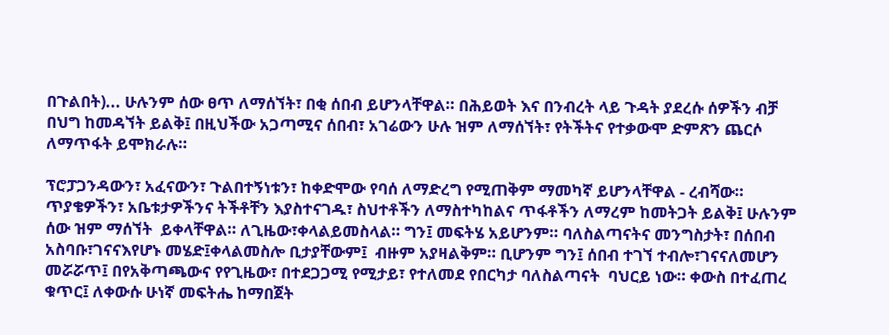በጉልበት)... ሁሉንም ሰው ፀጥ ለማሰኘት፣ በቂ ሰበብ ይሆንላቸዋል። በሕይወት እና በንብረት ላይ ጉዳት ያደረሱ ሰዎችን ብቻ በህግ ከመዳኘት ይልቅ፤ በዚህችው አጋጣሚና ሰበብ፣ አገሬውን ሁሉ ዝም ለማሰኘት፣ የትችትና የተቃውሞ ድምጽን ጨርሶ ለማጥፋት ይሞክራሉ።

ፕሮፓጋንዳውን፣ አፈናውን፣ ጉልበተኝነቱን፣ ከቀድሞው የባሰ ለማድረግ የሚጠቅም ማመካኛ ይሆንላቸዋል - ረብሻው። ጥያቄዎችን፣ አቤቱታዎችንና ትችቶቸን እያስተናገዱ፣ ስህተቶችን ለማስተካከልና ጥፋቶችን ለማረም ከመትጋት ይልቅ፤ ሁሉንም ሰው ዝም ማሰኘት  ይቀላቸዋል። ለጊዜው፣ቀላልይመስላል። ግን፤ መፍትሄ አይሆንም። ባለስልጣናትና መንግስታት፣ በሰበብ አስባቡ፣ገናናእየሆኑ መሄድ፤ቀላልመስሎ ቢታያቸውም፤  ብዙም አያዛልቅም። ቢሆንም ግን፤ ሰበብ ተገኘ ተብሎ፣ገናናለመሆን መሯሯጥ፤ በየአቅጣጫውና የየጊዜው፣ በተደጋጋሚ የሚታይ፣ የተለመደ የበርካታ ባለስልጣናት  ባህርይ ነው። ቀውስ በተፈጠረ ቁጥር፤ ለቀውሱ ሁነኛ መፍትሔ ከማበጀት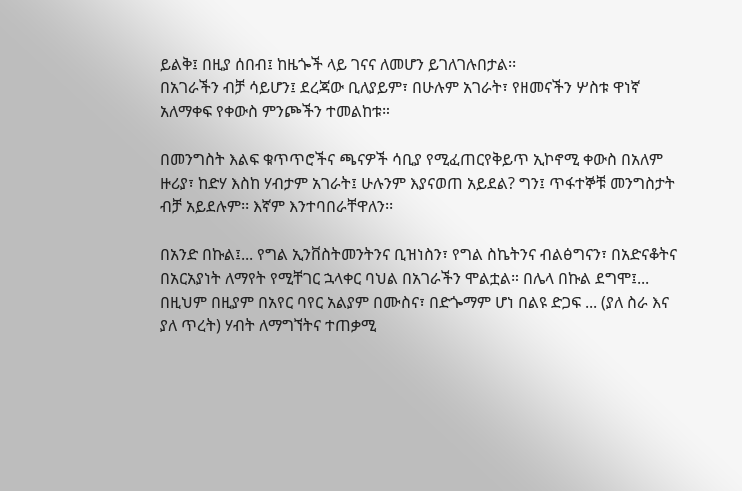ይልቅ፤ በዚያ ሰበብ፤ ከዜጐች ላይ ገናና ለመሆን ይገለገሉበታል፡፡
በአገራችን ብቻ ሳይሆን፤ ደረጃው ቢለያይም፣ በሁሉም አገራት፣ የዘመናችን ሦስቱ ዋነኛ አለማቀፍ የቀውስ ምንጮችን ተመልከቱ።

በመንግስት እልፍ ቁጥጥሮችና ጫናዎች ሳቢያ የሚፈጠርየቅይጥ ኢኮኖሚ ቀውስ በአለም ዙሪያ፣ ከድሃ እስከ ሃብታም አገራት፤ ሁሉንም እያናወጠ አይደል? ግን፤ ጥፋተኞቹ መንግስታት ብቻ አይደሉም፡፡ እኛም እንተባበራቸዋለን፡፡

በአንድ በኩል፤... የግል ኢንቨስትመንትንና ቢዝነስን፣ የግል ስኬትንና ብልፅግናን፣ በአድናቆትና በአርአያነት ለማየት የሚቸገር ኋላቀር ባህል በአገራችን ሞልቷል። በሌላ በኩል ደግሞ፤... በዚህም በዚያም በአየር ባየር አልያም በሙስና፣ በድጐማም ሆነ በልዩ ድጋፍ ... (ያለ ስራ እና ያለ ጥረት) ሃብት ለማግኘትና ተጠቃሚ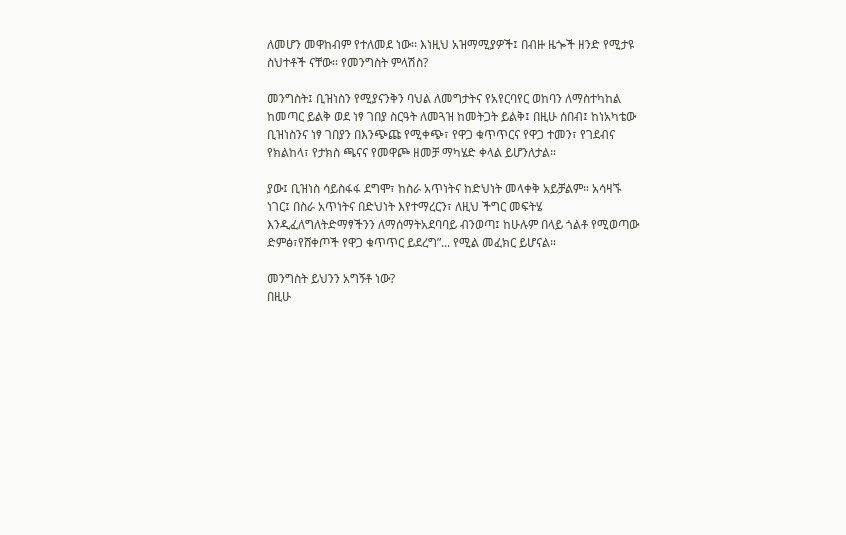ለመሆን መዋከብም የተለመደ ነው፡፡ እነዚህ አዝማሚያዎች፤ በብዙ ዜጐች ዘንድ የሚታዩ ስህተቶች ናቸው፡፡ የመንግስት ምላሽስ?

መንግስት፤ ቢዝነስን የሚያናንቅን ባህል ለመግታትና የአየርባየር ወከባን ለማስተካከል ከመጣር ይልቅ ወደ ነፃ ገበያ ስርዓት ለመጓዝ ከመትጋት ይልቅ፤ በዚሁ ሰበብ፤ ከነአካቴው ቢዝነስንና ነፃ ገበያን በእንጭጩ የሚቀጭ፣ የዋጋ ቁጥጥርና የዋጋ ተመን፣ የገደብና የክልከላ፣ የታክስ ጫናና የመዋጮ ዘመቻ ማካሄድ ቀላል ይሆንለታል።

ያው፤ ቢዝነስ ሳይስፋፋ ደግሞ፣ ከስራ አጥነትና ከድህነት መላቀቅ አይቻልም። አሳዛኙ ነገር፤ በስራ አጥነትና በድህነት እየተማረርን፣ ለዚህ ችግር መፍትሄ እንዲፈለግለትድማፃችንን ለማሰማትአደባባይ ብንወጣ፤ ከሁሉም በላይ ጎልቶ የሚወጣው ድምፅ፣የሸቀጦች የዋጋ ቁጥጥር ይደረግ”... የሚል መፈክር ይሆናል።

መንግስት ይህንን አግኝቶ ነው?
በዚሁ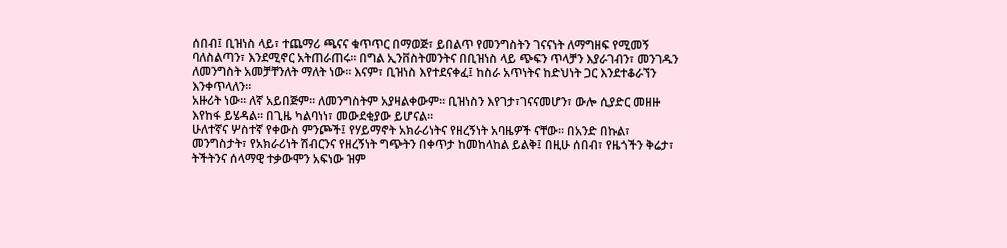ሰበብ፤ ቢዝነስ ላይ፣ ተጨማሪ ጫናና ቁጥጥር በማወጅ፣ ይበልጥ የመንግስትን ገናናነት ለማግዘፍ የሚመኝ ባለስልጣን፣ እንደሚኖር አትጠራጠሩ። በግል ኢንቨስትመንትና በቢዝነስ ላይ ጭፍን ጥላቻን እያራገብን፣ መንገዱን ለመንግስት አመቻቸንለት ማለት ነው። እናም፣ ቢዝነስ እየተደናቀፈ፤ ከስራ አጥነትና ከድህነት ጋር እንደተቆራኘን እንቀጥላለን።
አዙሪት ነው። ለኛ አይበጅም። ለመንግስትም አያዛልቀውም። ቢዝነስን እየገታ፣ገናናመሆን፣ ውሎ ሲያድር መዘዙ እየከፋ ይሄዳል። በጊዜ ካልባነነ፣ መውደቂያው ይሆናል።
ሁለተኛና ሦስተኛ የቀውስ ምንጮች፤ የሃይማኖት አክራሪነትና የዘረኝነት አባዜዎች ናቸው፡፡ በአንድ በኩል፣ መንግስታት፣ የአክራሪነት ሽብርንና የዘረኝነት ግጭትን በቀጥታ ከመከላከል ይልቅ፤ በዚሁ ሰበብ፣ የዜጎችን ቅሬታ፣ ትችትንና ሰላማዊ ተቃውሞን አፍነው ዝም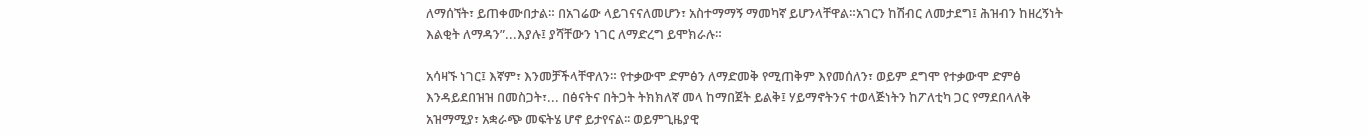ለማሰኘት፣ ይጠቀሙበታል። በአገሬው ላይገናናለመሆን፣ አስተማማኝ ማመካኛ ይሆንላቸዋል።አገርን ከሽብር ለመታደግ፤ ሕዝብን ከዘረኝነት እልቂት ለማዳን”...እያሉ፤ ያሻቸውን ነገር ለማድረግ ይሞክራሉ።

አሳዛኙ ነገር፤ እኛም፣ እንመቻችላቸዋለን። የተቃውሞ ድምፅን ለማድመቅ የሚጠቅም እየመሰለን፣ ወይም ደግሞ የተቃውሞ ድምፅ እንዳይደበዝዝ በመስጋት፣... በፅናትና በትጋት ትክክለኛ መላ ከማበጀት ይልቅ፤ ሃይማኖትንና ተወላጅነትን ከፖለቲካ ጋር የማደበላለቅ አዝማሚያ፣ አቋራጭ መፍትሄ ሆኖ ይታየናል፡፡ ወይምጊዜያዊ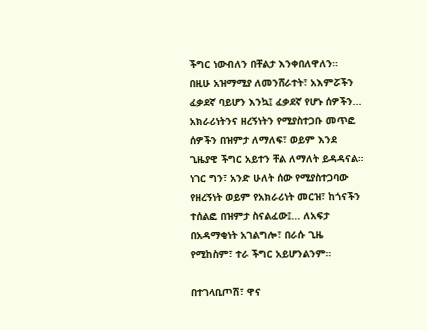ችግር ነውብለን በቸልታ እንቀበለዋለን።
በዚሁ አዝማሚያ ለመንሸራተት፣ አእምሯችን ፈቃደኛ ባይሆን እንኳ፤ ፈቃደኛ የሆኑ ሰዎችን... አክራሪነትንና ዘረኝነትን የሚያስተጋቡ መጥፎ ሰዎችን በዝምታ ለማለፍ፣ ወይም እንደ ጊዜያዊ ችግር አይተን ቸል ለማለት ይዳዳናል። ነገር ግን፣ አንድ ሁለት ሰው የሚያስተጋባው የዘረኝነት ወይም የአክራሪነት መርዝ፣ ከጎናችን ተሰልፎ በዝምታ ስናልፈው፤... ለአፍታ በአዳማቂነት አገልግሎ፣ በራሱ ጊዜ የሚከስም፣ ተራ ችግር አይሆንልንም።

በተገላቢጦሽ፣ ዋና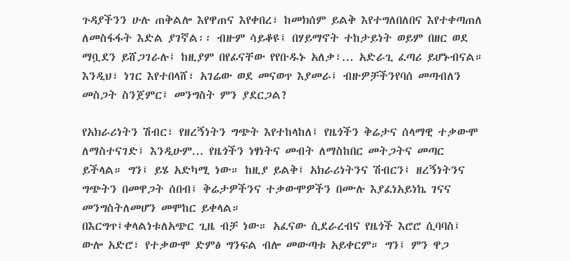ጉዳያችንን ሁሉ ጠቅልሎ እየዋጠና እየቀበረ፣ ከመክሰም ይልቅ እየተግለበለበና እየተቀጣጠለ ለመስፋፋት እድል ያገኛል፡፡ ብዙም ሳይቆዩ፤ በሃይማኖት ተከታይነት ወይም በዘር ወደ ማቧደን ይሸጋገራሉ፤ ከዚያም በየፊናቸው የየቡዱኑ አለቃ፣... አድራጊ ፈጣሪ ይሆኑብናል።
እንዲህ፣ ነገር እየተበላሸ፣ አገሬው ወደ መናወጥ እያመራ፤ ብዙዎቻችንየባሰ መጣብለን መስጋት ስንጀምር፤ መንግስት ምን ያደርጋል?

የአክራሪነትን ሽብር፣ የዘረኝነትን ግጭት እየተከላከለ፤ የዜጎችን ቅሬታና ሰላማዊ ተቃውሞ ለማስተናገድ፤ እንዲሁም... የዜጎችን ነፃነትና መብት ለማስከበር መትጋትና መጣር ይችላል። ግን፤ ይሄ አድካሚ ነው። ከዚያ ይልቅ፤ አክራሪነትንና ሽብርን፤ ዘረኝነትንና ግጭትን በመዋጋት ሰበብ፤ ቅሬታዎችንና ተቃውሞዎችን በሙሉ እያፈነአይነኬ ገናና መንግስትለመሆን መሞከር ይቀላል።
በእርግጥ፤ቀላልነቱለአጭር ጊዜ ብቻ ነው። አፈናው ሲደራረብና የዜጎች እሮሮ ሲባባስ፤ ውሎ አድሮ፣ የተቃውሞ ድምፅ ግንፍል ብሎ መውጣቱ አይቀርም። ግን፤ ምን ዋጋ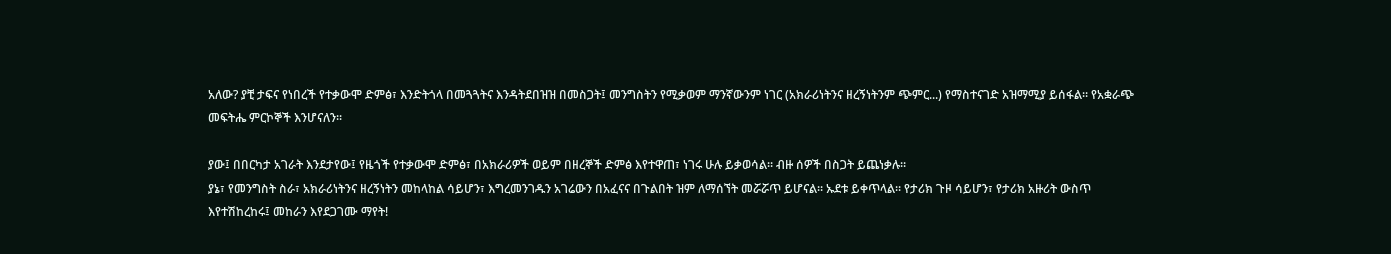አለው? ያቺ ታፍና የነበረች የተቃውሞ ድምፅ፣ እንድትጎላ በመጓጓትና እንዳትደበዝዝ በመስጋት፤ መንግስትን የሚቃወም ማንኛውንም ነገር (አክራሪነትንና ዘረኝነትንም ጭምር...) የማስተናገድ አዝማሚያ ይሰፋል። የአቋራጭ መፍትሔ ምርኮኞች እንሆናለን፡፡

ያው፤ በበርካታ አገራት እንደታየው፤ የዜጎች የተቃውሞ ድምፅ፣ በአክራሪዎች ወይም በዘረኞች ድምፅ እየተዋጠ፣ ነገሩ ሁሉ ይቃወሳል። ብዙ ሰዎች በስጋት ይጨነቃሉ።
ያኔ፣ የመንግስት ስራ፣ አክራሪነትንና ዘረኝነትን መከላከል ሳይሆን፣ እግረመንገዱን አገሬውን በአፈናና በጉልበት ዝም ለማሰኘት መሯሯጥ ይሆናል። ኡደቱ ይቀጥላል። የታሪክ ጉዞ ሳይሆን፣ የታሪክ አዙሪት ውስጥ እየተሽከረከሩ፤ መከራን እየደጋገሙ ማየት!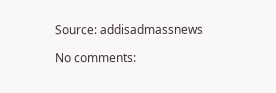Source: addisadmassnews

No comments: